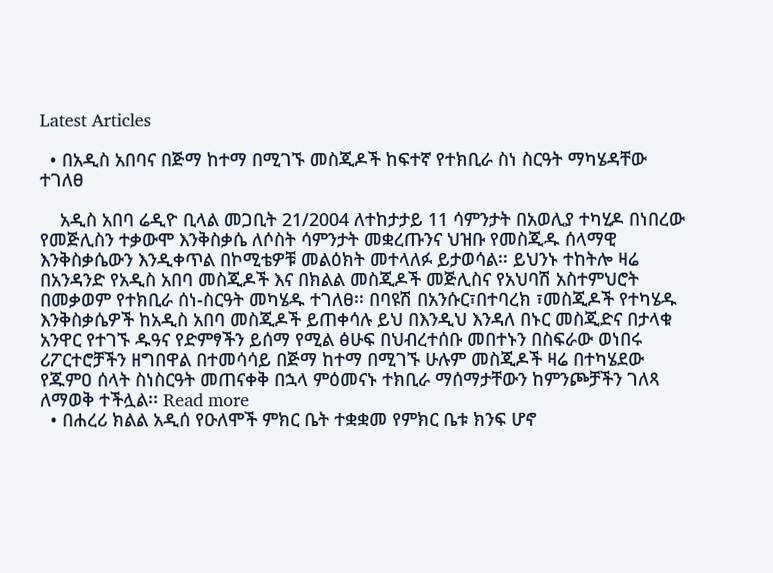Latest Articles

  • በአዲስ አበባና በጅማ ከተማ በሚገኙ መስጂዶች ከፍተኛ የተክቢራ ስነ ስርዓት ማካሄዳቸው ተገለፀ

    አዲስ አበባ ሬዲዮ ቢላል መጋቢት 21/2004 ለተከታታይ 11 ሳምንታት በአወሊያ ተካሂዶ በነበረው የመጅሊስን ተቃውሞ እንቅስቃሴ ለሶስት ሳምንታት መቋረጡንና ህዝቡ የመስጂዱ ሰላማዊ እንቅስቃሴውን እንዲቀጥል በኮሚቴዎቹ መልዕክት መተላለፉ ይታወሳል፡፡ ይህንኑ ተከትሎ ዛሬ በአንዳንድ የአዲስ አበባ መስጂዶች እና በክልል መስጂዶች መጅሊስና የአህባሽ አስተምህሮት በመቃወም የተክቢራ ሰነ-ስርዓት መካሄዱ ተገለፀ፡፡ በባዩሽ በአንሱር፣በተባረክ ፣መስጂዶች የተካሄዱ እንቅስቃሴዎች ከአዲስ አበባ መስጂዶች ይጠቀሳሉ ይህ በእንዲህ እንዳለ በኑር መስጂድና በታላቁ አንዋር የተገኙ ዱዓና የድምፃችን ይሰማ የሚል ፅሁፍ በህብረተሰቡ መበተኑን በስፍራው ወነበሩ ሪፖርተሮቻችን ዘግበዋል በተመሳሳይ በጅማ ከተማ በሚገኙ ሁሉም መስጂዶች ዛሬ በተካሄደው የጁምዐ ሰላት ስነስርዓት መጠናቀቅ በኋላ ምዕመናኑ ተክቢራ ማሰማታቸውን ከምንጮቻችን ገለጻ ለማወቅ ተችሏል፡፡ Read more
  • በሐረሪ ክልል አዲሰ የዑለሞች ምክር ቤት ተቋቋመ የምክር ቤቱ ክንፍ ሆኖ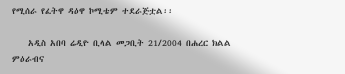የሚሰራ የፈትዋ ዳዕዋ ኮሚቴም ተደራጅቷል፡፡

    አዲስ አበባ ሬዲዮ ቢላል መጋቢት 21/2004 በሐረር ክልል ምዕራብና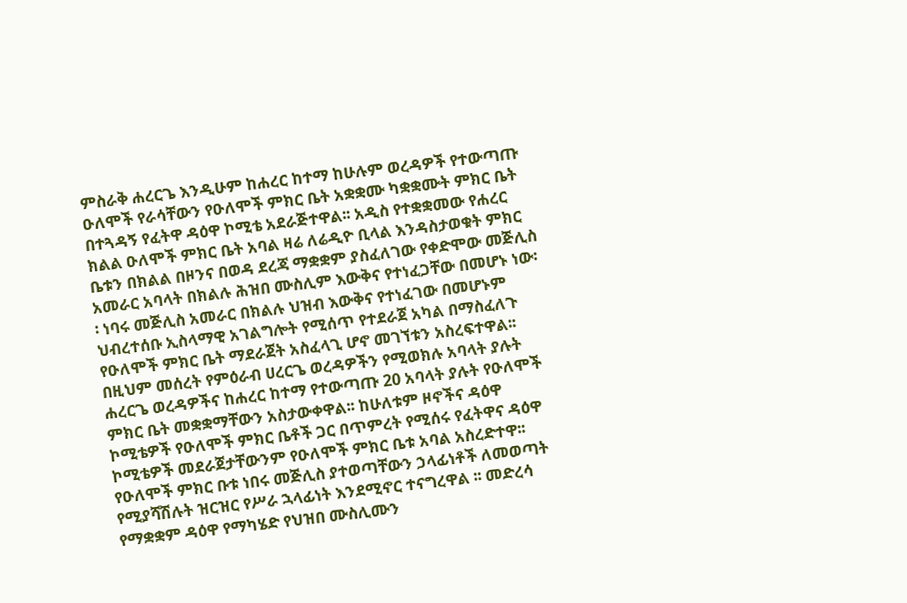ምስራቅ ሐረርጌ እንዲሁም ከሐረር ከተማ ከሁሉም ወረዳዎች የተውጣጡ ዑለሞች የራሳቸውን የዑለሞች ምክር ቤት አቋቋሙ ካቋቋሙት ምክር ቤት በተጓዳኝ የፈትዋ ዳዕዋ ኮሚቴ አደራጅተዋል፡፡ አዲስ የተቋቋመው የሐረር ክልል ዑለሞች ምክር ቤት አባል ዛሬ ለሬዲዮ ቢላል እንዳስታወቁት ምክር ቤቱን በክልል በዞንና በወዳ ደረጃ ማቋቋም ያስፈለገው የቀድሞው መጅሊስ አመራር አባላት በክልሉ ሕዝበ ሙስሊም እውቅና የተነፈጋቸው በመሆኑ ነው፡፡ ነባሩ መጅሊስ አመራር በክልሉ ህዝብ እውቅና የተነፈገው በመሆኑም ህብረተሰቡ ኢስላማዊ አገልግሎት የሚሰጥ የተደራጀ አካል በማስፈለጉ የዑለሞች ምክር ቤት ማደራጀት አስፈላጊ ሆኖ መገኘቱን አስረፍተዋል፡፡ በዚህም መሰረት የምዕራብ ሀረርጌ ወረዳዎችን የሚወክሉ አባላት ያሉት ሐረርጌ ወረዳዎችና ከሐረር ከተማ የተውጣጡ 20 አባላት ያሉት የዑለሞች ምክር ቤት መቋቋማቸውን አስታውቀዋል፡፡ ከሁለቱም ዞኖችና ዳዕዋ ኮሚቴዎች የዑለሞች ምክር ቤቶች ጋር በጥምረት የሚሰሩ የፈትዋና ዳዕዋ ኮሚቴዎች መደራጀታቸውንም የዑለሞች ምክር ቤቱ አባል አስረድተዋ፡፡ የዑለሞች ምክር ቡቱ ነበሩ መጅሊስ ያተወጣቸውን ኃላፊነቶች ለመወጣት የሚያሻሽሉት ዝርዝር የሥራ ኋላፊነት እንደሚኖር ተናግረዋል ፡፡ መድረሳ የማቋቋም ዳዕዋ የማካሄድ የህዝበ ሙስሊሙን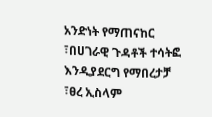አንድነት የማጠናከር ፣በሀገራዊ ጉዳቶች ተሳትፎ እንዲያደርግ የማበረታቻ ፣ፀረ ኢስላም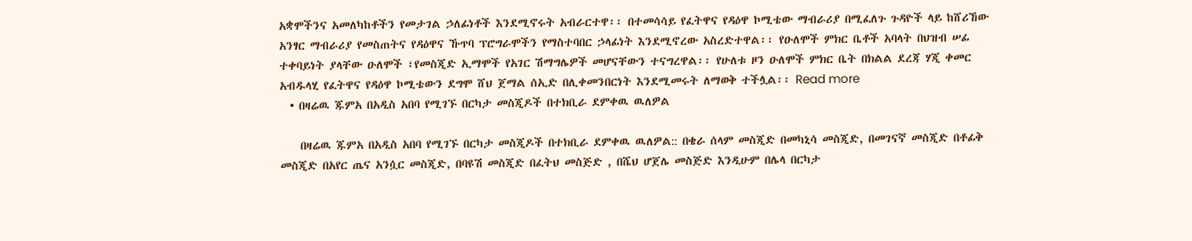አቋሞችንና አመለካከቶችን የመታገል ኃለፊነቶች እንደሚኖሩት አብራርተዋ፡፡ በተመሳሳይ የፈትዋና የዳዕዋ ኮሚቴው ማብራሪያ በሚፈለጉ ጉዳዮች ላይ ከሸሪኸው አንፃር ማብራሪያ የመስጠትና የዳዕዋና ኹጥባ ፕሮግራሞችን የማስተባበር ኃላፊነት እንደሚኖረው አስረድተዋል፡፡ የዑለሞች ምክር ቤቶች አባላት በህዝብ ሠፊ ተቀባይነት ያላቸው ዑለሞች ፣የመስጂድ ኢማሞች የአገር ሽማግሌዎች መሆናቸውን ተናግረዋል፡፡ የሁለቱ ዞን ዑለሞች ምክር ቤት በክልል ደረጃ ሃጂ ቀመር አብዱላሂ የፈትዋና የዳዕዋ ኮሚቴውን ደግሞ ሸህ ጀማል ሰኢድ በሊቀመንበርነት እንደሚመሩት ለማወቅ ተችሏል፡፡ Read more
  • በዛሬዉ ጁምአ በአዲስ አበባ የሚገኙ በርካታ መስጂዶች በተክቢራ ደምቀዉ ዉለዎል

    በዛሬዉ ጁምአ በአዲስ አበባ የሚገኙ በርካታ መስጂዶች በተክቢራ ደምቀዉ ዉለዎል:: በቄራ ሰላም መስጂድ በመካኒሳ መስጂድ, በመገናኛ መስጂድ በቶፊቅ መስጂድ በአየር ጤና አንሷር መስጂድ, በባዩሽ መስጂድ በፈትህ መስጅድ , በሼህ ሆጀሌ መስጅድ እንዲሁም በሌላ በርካታ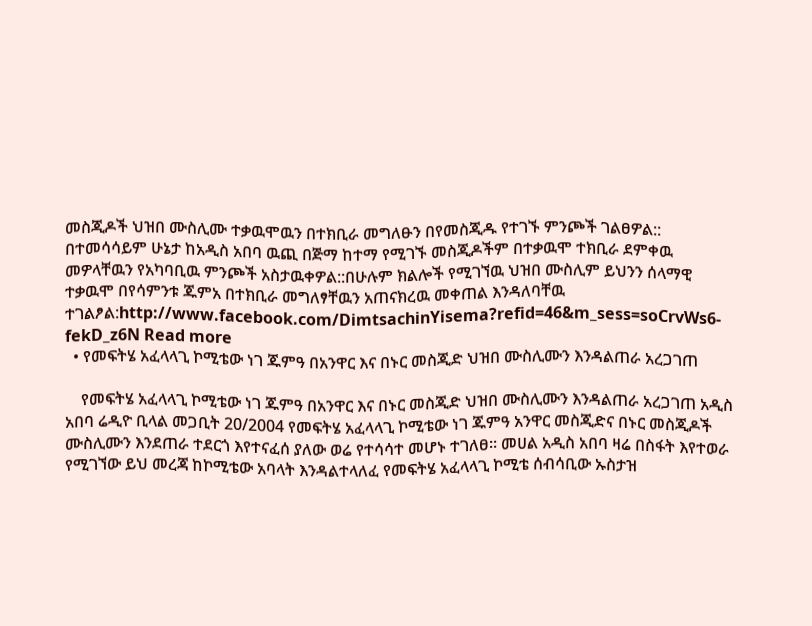መስጂዶች ህዝበ ሙስሊሙ ተቃዉሞዉን በተክቢራ መግለፁን በየመስጂዱ የተገኙ ምንጮች ገልፀዎል:: በተመሳሳይም ሁኔታ ከአዲስ አበባ ዉጪ በጅማ ከተማ የሚገኙ መስጂዶችም በተቃዉሞ ተክቢራ ደምቀዉ መዎላቸዉን የአካባቢዉ ምንጮች አስታዉቀዎል::በሁሉም ክልሎች የሚገኘዉ ህዝበ ሙስሊም ይህንን ሰላማዊ ተቃዉሞ በየሳምንቱ ጁምአ በተክቢራ መግለፃቸዉን አጠናክረዉ መቀጠል እንዳለባቸዉ ተገልፆል:http://www.facebook.com/DimtsachinYisema?refid=46&m_sess=soCrvWs6-fekD_z6N Read more
  • የመፍትሄ አፈላላጊ ኮሚቴው ነገ ጁምዓ በአንዋር እና በኑር መስጂድ ህዝበ ሙስሊሙን እንዳልጠራ አረጋገጠ

    የመፍትሄ አፈላላጊ ኮሚቴው ነገ ጁምዓ በአንዋር እና በኑር መስጂድ ህዝበ ሙስሊሙን እንዳልጠራ አረጋገጠ አዲስ አበባ ሬዲዮ ቢላል መጋቢት 20/2004 የመፍትሄ አፈላላጊ ኮሚቴው ነገ ጁምዓ አንዋር መስጂድና በኑር መስጂዶች ሙስሊሙን እንደጠራ ተደርጎ እየተናፈሰ ያለው ወሬ የተሳሳተ መሆኑ ተገለፀ፡፡ መሀል አዲስ አበባ ዛሬ በስፋት እየተወራ የሚገኘው ይህ መረጃ ከኮሚቴው አባላት እንዳልተላለፈ የመፍትሄ አፈላላጊ ኮሚቴ ሰብሳቢው ኡስታዝ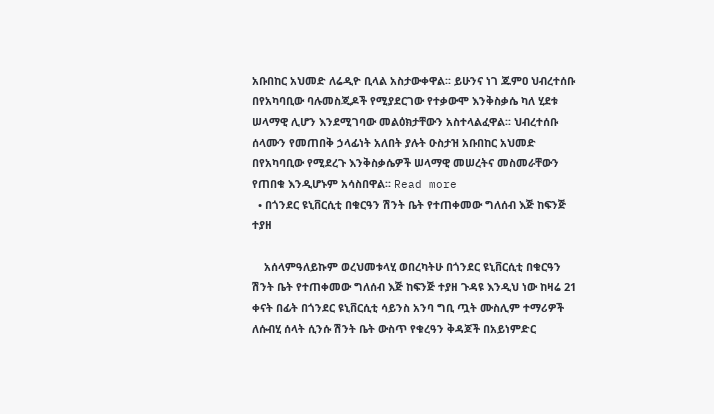አቡበከር አህመድ ለሬዲዮ ቢላል አስታውቀዋል፡፡ ይሁንና ነገ ጁምዐ ህብረተሰቡ በየአካባቢው ባሉመስጂዶች የሚያደርገው የተቃውሞ እንቅስቃሴ ካለ ሂደቱ ሠላማዊ ሊሆን እንደሚገባው መልዕክታቸውን አስተላልፈዋል፡፡ ህብረተሰቡ ሰላሙን የመጠበቅ ኃላፊነት አለበት ያሉት ዑስታዝ አቡበከር አህመድ በየአካባቢው የሚደረጉ እንቅስቃሴዎች ሠላማዊ መሠረትና መስመራቸውን የጠበቁ እንዲሆኑም አሳስበዋል፡፡ Read more
  • በጎንደር ዩኒቨርሲቲ በቁርዓን ሽንት ቤት የተጠቀመው ግለሰብ እጅ ከፍንጅ ተያዘ

    አሰላምዓለይኩም ወረህመቱላሂ ወበረካትሁ በጎንደር ዩኒቨርሲቲ በቁርዓን ሽንት ቤት የተጠቀመው ግለሰብ እጅ ከፍንጅ ተያዘ ጉዳዩ እንዲህ ነው ከዛሬ 21 ቀናት በፊት በጎንደር ዩኒቨርሲቲ ሳይንስ አንባ ግቢ ጧት ሙስሊም ተማሪዎች ለሱብሂ ሰላት ሲንሱ ሽንት ቤት ውስጥ የቁረዓን ቅዳጆች በአይነምድር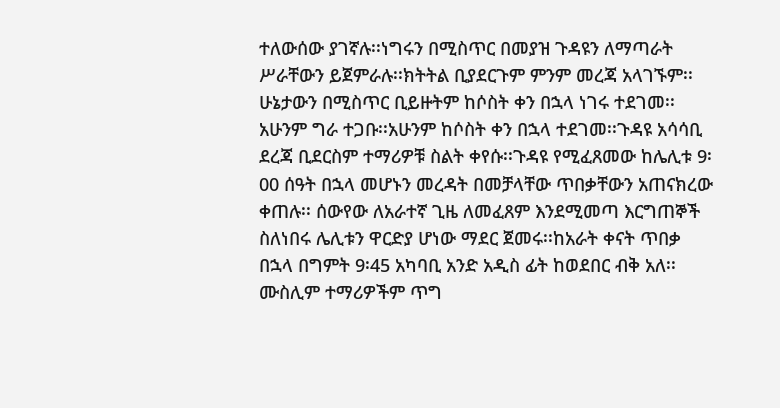ተለውሰው ያገኛሉ፡፡ነግሩን በሚስጥር በመያዝ ጉዳዩን ለማጣራት ሥራቸውን ይጀምራሉ፡፡ክትትል ቢያደርጉም ምንም መረጃ አላገኙም፡፡ሁኔታውን በሚስጥር ቢይዙትም ከሶስት ቀን በኋላ ነገሩ ተደገመ፡፡አሁንም ግራ ተጋቡ፡፡አሁንም ከሶስት ቀን በኋላ ተደገመ፡፡ጉዳዩ አሳሳቢ ደረጃ ቢደርስም ተማሪዎቹ ስልት ቀየሱ፡፡ጉዳዩ የሚፈጸመው ከሌሊቱ 9፡00 ሰዓት በኋላ መሆኑን መረዳት በመቻላቸው ጥበቃቸውን አጠናክረው ቀጠሉ፡፡ ሰውየው ለአራተኛ ጊዜ ለመፈጸም እንደሚመጣ እርግጠኞች ስለነበሩ ሌሊቱን ዋርድያ ሆነው ማደር ጀመሩ፡፡ከአራት ቀናት ጥበቃ በኋላ በግምት 9፡45 አካባቢ አንድ አዲስ ፊት ከወደበር ብቅ አለ፡፡ሙስሊም ተማሪዎችም ጥግ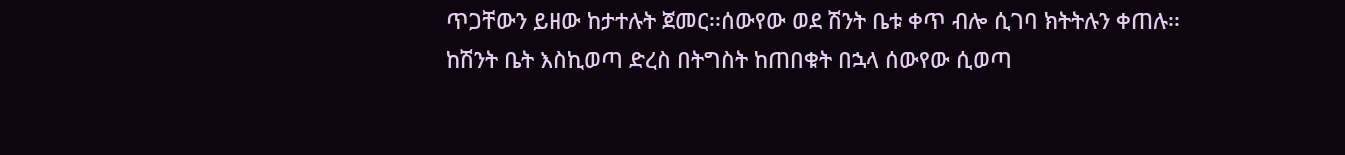ጥጋቸውን ይዘው ከታተሉት ጀመር፡፡ሰውየው ወደ ሽንት ቤቱ ቀጥ ብሎ ሲገባ ክትትሉን ቀጠሉ፡፡ከሽንት ቤት እስኪወጣ ድረስ በትግስት ከጠበቁት በኋላ ሰውየው ሲወጣ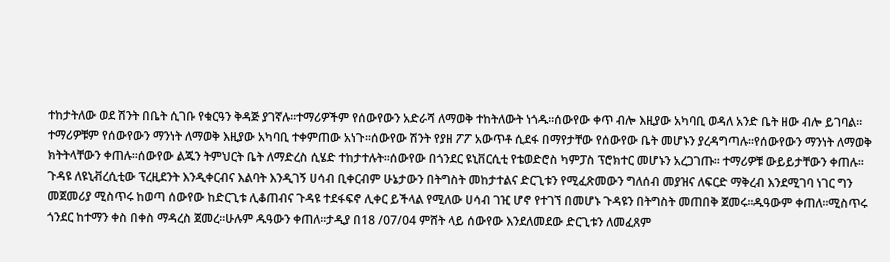ተከታትለው ወደ ሽንት በቤት ሲገቡ የቁርዓን ቅዳጅ ያገኛሉ፡፡ተማሪዎችም የሰውየውን አድራሻ ለማወቅ ተከትለውት ነጎዱ፡፡ሰውየው ቀጥ ብሎ እዚያው አካባቢ ወዳለ አንድ ቤት ዘው ብሎ ይገባል፡፡ተማሪዎቹም የሰውየውን ማንነት ለማወቅ እዚያው አካባቢ ተቀምጠው አነጉ፡፡ሰውየው ሽንት የያዘ ፖፖ አውጥቶ ሲደፋ በማየታቸው የሰውየው ቤት መሆኑን ያረዳግጣሉ፡፡የሰውየውን ማንነት ለማወቅ ክትትላቸውን ቀጠሉ፡፡ሰውየው ልጁን ትምህርት ቤት ለማድረስ ሲሄድ ተከታተሉት፡፡ሰውየው በጎንደር ዩኒቨርሲቲ የቴወድሮስ ካምፓስ ፕሮክተር መሆኑን አረጋገጡ፡፡ ተማሪዎቹ ውይይታቸውን ቀጠሉ፡፡ጉዳዩ ለዩኒቭረሲቲው ፕረዚደንት እንዲቀርብና እልባት እንዲገኝ ሀሳብ ቢቀርብም ሁኔታውን በትግስት መከታተልና ድርጊቱን የሚፈጽመውን ግለሰብ መያዝና ለፍርድ ማቅረብ እንደሚገባ ነገር ግን መጀመሪያ ሚስጥሩ ከወጣ ሰውየው ከድርጊቱ ሊቆጠብና ጉዳዩ ተደፋፍኖ ሊቀር ይችላል የሚለው ሀሳብ ገዢ ሆኖ የተገኘ በመሆኑ ጉዳዩን በትግስት መጠበቅ ጀመሩ፡፡ዱዓውም ቀጠለ፡፡ሚስጥሩ ጎንደር ከተማን ቀስ በቀስ ማዳረስ ጀመረ፡፡ሁሉም ዱዓውን ቀጠለ፡፡ታዲያ በ18 /07/04 ምሸት ላይ ሰውየው እንደለመደው ድርጊቱን ለመፈጸም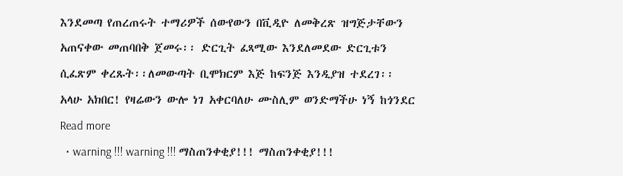እንደመጣ የጠረጠሩት ተማሪዎች ሰውየውን በቪዲዮ ለመቅረጽ ዝግጅታቸውን አጠናቀው መጠባበቅ ጀመሩ፡፡ ድርጊት ፈጻሚው እንደለመደው ድርጊቱን ሲፈጽም ቀረጹት፡፡ለመውጣት ቢሞክርም እጅ ከፍንጅ እንዲያዝ ተደረገ፡፡ አላሁ አክበር! የዛሬውን ውሎ ነገ አቀርባለሁ ሙስሊም ወንድማችሁ ነኝ ከጎንደር Read more
  • warning !!! warning !!! ማስጠንቀቂያ!!! ማስጠንቀቂያ!!!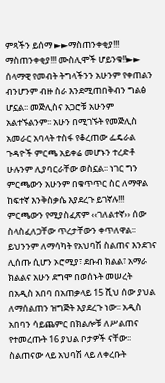ምጻችን ይሰማ ►►ማስጠንቀቂያ!!! ማስጠንቀቂያ!!! ሙስሊሞች ሆይንቁ!!►► ሰላማዊ የመብት ትግላችንን አሁንም የቀጠልን ብንሆንም ብዙ ስራ እንደሚጠበቅብን ግልፅ ሆኗል፡፡ መጅሊስና አጋሮቹ አሁንም አልተኙልንም፡፡ አሁን በሚገኙት የመጅሊስ አመራር አባላት ተስፋ የቆረጠው ፌዴራል ጉዳዮች ምርጫ አይቀሬ መሆኑን ተረድቶ ሁሉንም ሊያባርራቸው ወስኗል፡፡ ነገር ግን ምርጫውን አሁንም በቁጥጥር ስር ለማዋል ከፍተኛ እንቅስቃሴ እያደረጉ ይገኛሉ!!! ምርጫውን የሚያስፈጽም ‹‹ገለልተኛ›› ሰው ስላስፈለጋቸው ጥረታቸውን ቀጥለዋል፡፡ ይህንንም ለማሳካት የአህባሽ ስልጠና እንደገና ሊሰጡ ሲሆን ኦሮሚያ፣ ደቡብ ክልል፣ አማራ ክልልና አሁን ደግሞ በወሰኑት መሠረት በአዲስ አበባ በአጠቃላይ 15 ሺህ ሰው ያህል ለማሰልጠን ዝግጅት እያደረጉ ነው፡፡ አዲስ አበባን ሳይጨምር በክልሎቹ ለሥልጠና የተመረጡት 16 ያህል ቦታዎች ናቸው፡፡ ስልጠናው ላይ አህባሽ ላይ ለቀረቡት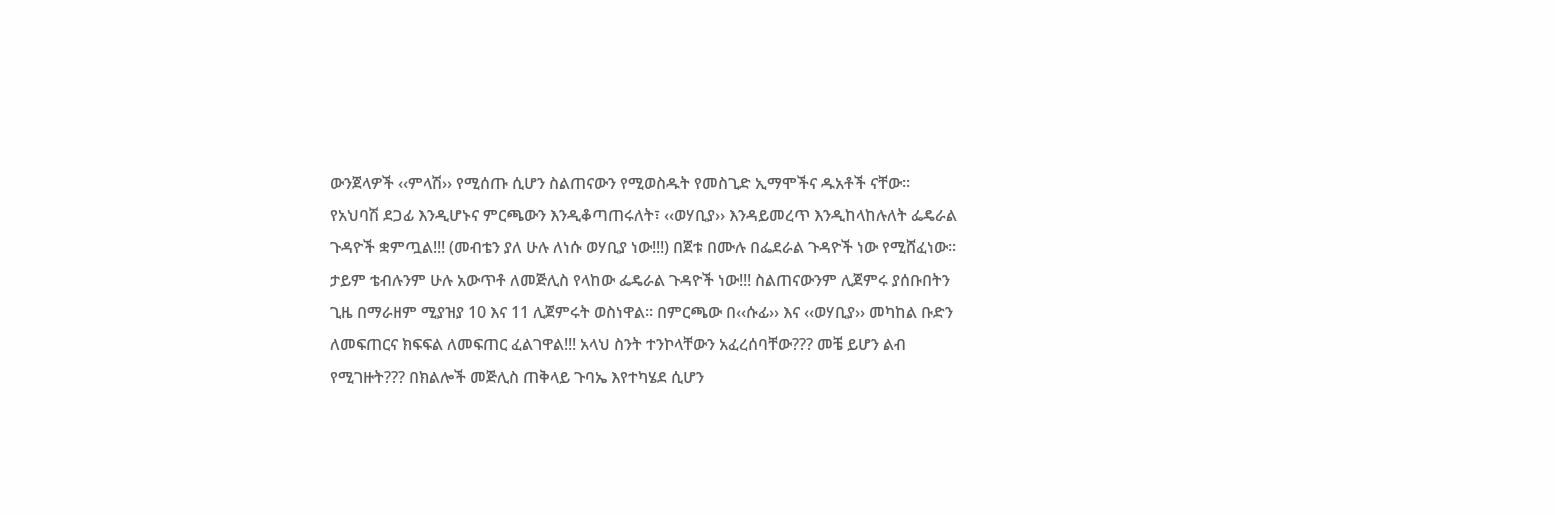ውንጀላዎች ‹‹ምላሽ›› የሚሰጡ ሲሆን ስልጠናውን የሚወስዱት የመስጊድ ኢማሞችና ዱአቶች ናቸው፡፡ የአህባሽ ደጋፊ እንዲሆኑና ምርጫውን እንዲቆጣጠሩለት፣ ‹‹ወሃቢያ›› እንዳይመረጥ እንዲከላከሉለት ፌዴራል ጉዳዮች ቋምጧል!!! (መብቴን ያለ ሁሉ ለነሱ ወሃቢያ ነው!!!) በጀቱ በሙሉ በፌደራል ጉዳዮች ነው የሚሸፈነው፡፡ ታይም ቴብሉንም ሁሉ አውጥቶ ለመጅሊስ የላከው ፌዴራል ጉዳዮች ነው!!! ስልጠናውንም ሊጀምሩ ያሰቡበትን ጊዜ በማራዘም ሚያዝያ 10 እና 11 ሊጀምሩት ወስነዋል፡፡ በምርጫው በ‹‹ሱፊ›› እና ‹‹ወሃቢያ›› መካከል ቡድን ለመፍጠርና ክፍፍል ለመፍጠር ፈልገዋል!!! አላህ ስንት ተንኮላቸውን አፈረሰባቸው??? መቼ ይሆን ልብ የሚገዙት??? በክልሎች መጅሊስ ጠቅላይ ጉባኤ እየተካሄደ ሲሆን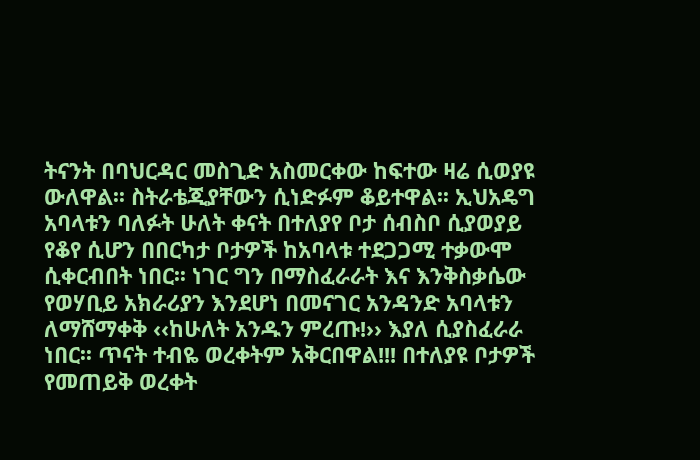ትናንት በባህርዳር መስጊድ አስመርቀው ከፍተው ዛሬ ሲወያዩ ውለዋል፡፡ ስትራቴጂያቸውን ሲነድፉም ቆይተዋል፡፡ ኢህአዴግ አባላቱን ባለፉት ሁለት ቀናት በተለያየ ቦታ ሰብስቦ ሲያወያይ የቆየ ሲሆን በበርካታ ቦታዎች ከአባላቱ ተደጋጋሚ ተቃውሞ ሲቀርብበት ነበር፡፡ ነገር ግን በማስፈራራት እና እንቅስቃሴው የወሃቢይ አክራሪያን እንደሆነ በመናገር አንዳንድ አባላቱን ለማሸማቀቅ ‹‹ከሁለት አንዱን ምረጡ!›› እያለ ሲያስፈራራ ነበር፡፡ ጥናት ተብዬ ወረቀትም አቅርበዋል!!! በተለያዩ ቦታዎች የመጠይቅ ወረቀት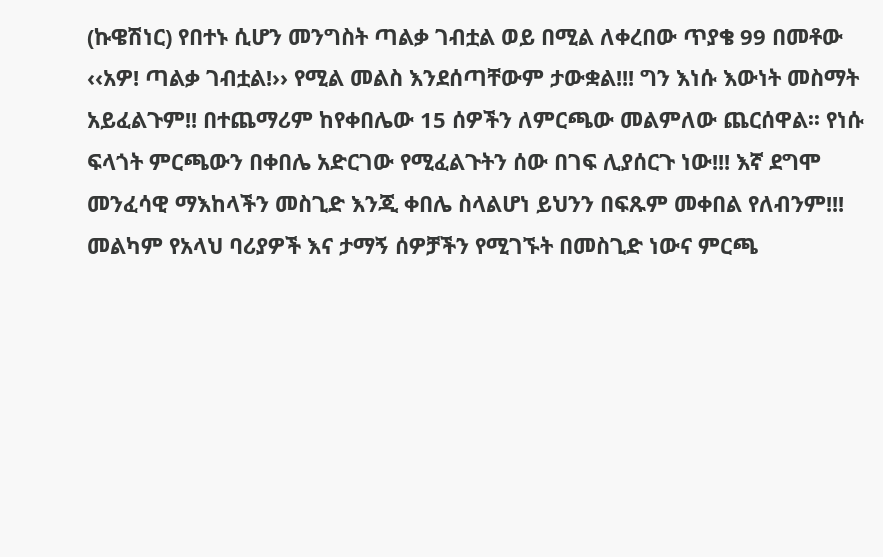(ኩዌሽነር) የበተኑ ሲሆን መንግስት ጣልቃ ገብቷል ወይ በሚል ለቀረበው ጥያቄ 99 በመቶው ‹‹አዎ! ጣልቃ ገብቷል!›› የሚል መልስ እንደሰጣቸውም ታውቋል!!! ግን እነሱ እውነት መስማት አይፈልጉም!! በተጨማሪም ከየቀበሌው 15 ሰዎችን ለምርጫው መልምለው ጨርሰዋል፡፡ የነሱ ፍላጎት ምርጫውን በቀበሌ አድርገው የሚፈልጉትን ሰው በገፍ ሊያሰርጉ ነው!!! እኛ ደግሞ መንፈሳዊ ማእከላችን መስጊድ እንጂ ቀበሌ ስላልሆነ ይህንን በፍጹም መቀበል የለብንም!!! መልካም የአላህ ባሪያዎች እና ታማኝ ሰዎቻችን የሚገኙት በመስጊድ ነውና ምርጫ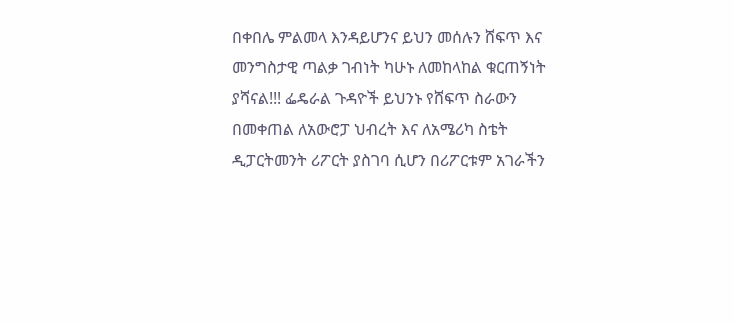በቀበሌ ምልመላ እንዳይሆንና ይህን መሰሉን ሸፍጥ እና መንግስታዊ ጣልቃ ገብነት ካሁኑ ለመከላከል ቁርጠኝነት ያሻናል!!! ፌዴራል ጉዳዮች ይህንኑ የሸፍጥ ስራውን በመቀጠል ለአውሮፓ ህብረት እና ለአሜሪካ ስቴት ዲፓርትመንት ሪፖርት ያስገባ ሲሆን በሪፖርቱም አገራችን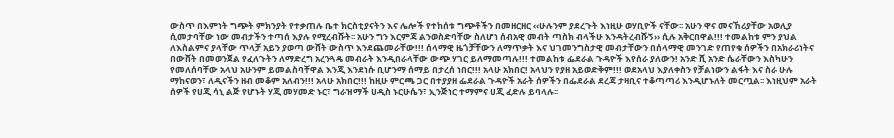ውስጥ በእምነት ግጭት ምክንያት የተቃጠሉ ቤተ ክርስቲያናትን እና ሌሎች የተከሰቱ ግጭቶችን በመዘርዘር ‹‹ሁሉንም ያደረጉት እነዚሁ ወሃቢዮች ናቸው፡፡ አሁን ዋና መናኸሪያቸው አወሊያ ሲመታባቸው ነው መብታችን ተጣሰ እያሉ የሚረብሹት፡፡ አሁን ግን እርምጃ ልንወስድባቸው ስለሆነ ሰብአዊ መብት ጣስክ ብላችሁ እንዳትረብሹኝ›› ሲሉ አቅርበዋል!!! ተመልከቱ ምን ያህል ለእስልምና ያላቸው ጥላቻ አይን ያወጣ ውሸት ውስጥ እንደጨመራቸው!!! ሰላማዊ ዜጎቻቸውን ለማጥቃት እና ህገመንግስታዊ መብታቸውን በሰላማዊ መንገድ የጠየቁ ሰዎችን በአክራሪነትና በውሸት በመወንጀል የፈለጉትን ለማድረግ አረንጓዴ መብራት እንዲበራላቸው ውጭ ሃገር ይለማመጣሉ!!! ተመልከቱ ፌደራል ጉዳዮች እየሰራ ያለውን! አንድ ሺ አንድ ሴራቸውን እስካሁን የመለሰባቸው አላህ አሁንም ይመልስባቸዋል እንጂ እንደነሱ ቢሆንማ ሰማይ በታረሰ ነበር!!! አላሁ አክበር! አላህን የያዘ አይወድቅም!!! ወደአላህ እያለቀስን የቻልነውን ልፋት እና ስራ ሁሉ ማከናወን፣ ለዲናችን ዘብ መቆም አለብን!!! አላሁ አክበር!!! ከዚሁ ምርጫ ጋር በተያያዘ ፌደራል ጉዳዮች አራት ሰዎችን በፌደራል ደረጃ ታዛቢና ተቆጣጣሪ እንዲሆኑለት መርጧል፡፡ እነዚህም አራት ሰዎች የሀጂ ሳኒ ልጅ የሆኑት ሃጂ መሃመድ ኑር፣ ግራዝማች ሀዲስ ኑርሁሴን፣ ኢንጅነር ተማምና ሀጂ ፈድሉ ይባላሉ፡፡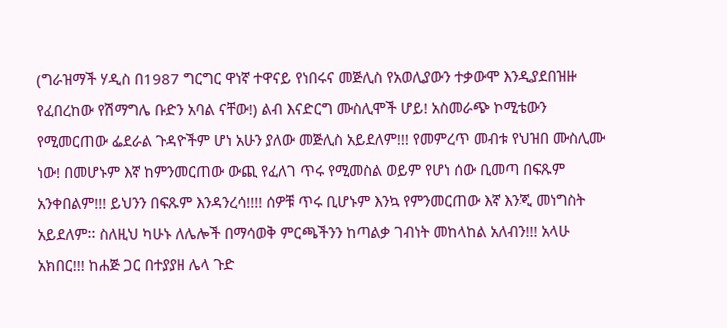(ግራዝማች ሃዲስ በ1987 ግርግር ዋነኛ ተዋናይ የነበሩና መጅሊስ የአወሊያውን ተቃውሞ እንዲያደበዝዙ የፈበረከው የሽማግሌ ቡድን አባል ናቸው!) ልብ እናድርግ ሙስሊሞች ሆይ! አስመራጭ ኮሚቴውን የሚመርጠው ፌደራል ጉዳዮችም ሆነ አሁን ያለው መጅሊስ አይደለም!!! የመምረጥ መብቱ የህዝበ ሙስሊሙ ነው! በመሆኑም እኛ ከምንመርጠው ውጪ የፈለገ ጥሩ የሚመስል ወይም የሆነ ሰው ቢመጣ በፍጹም አንቀበልም!!! ይህንን በፍጹም እንዳንረሳ!!!! ሰዎቹ ጥሩ ቢሆኑም እንኳ የምንመርጠው እኛ እንጂ መነግስት አይደለም፡፡ ስለዚህ ካሁኑ ለሌሎች በማሳወቅ ምርጫችንን ከጣልቃ ገብነት መከላከል አለብን!!! አላሁ አክበር!!! ከሐጅ ጋር በተያያዘ ሌላ ጉድ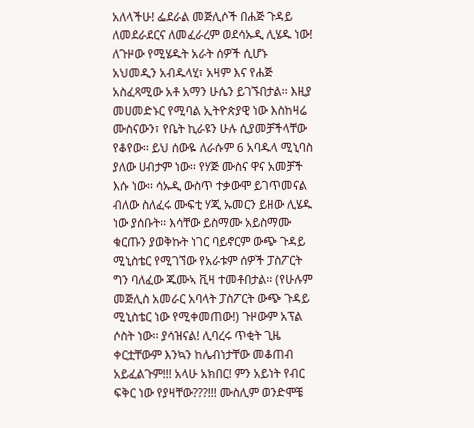አለላችሁ! ፌደራል መጅሊሶች በሐጅ ጉዳይ ለመደራደርና ለመፈራረም ወደሳኡዲ ሊሄዱ ነው! ለጉዞው የሚሄዱት አራት ሰዎች ሲሆኑ አህመዲን አብዱላሂ፣ አዛም እና የሐጅ አስፈጻሚው አቶ አማን ሁሴን ይገኙበታል፡፡ እዚያ መሀመድኑር የሚባል ኢትዮጵያዊ ነው እስከዛሬ ሙስናውን፣ የቤት ኪራዩን ሁሉ ሲያመቻችላቸው የቆየው፡፡ ይህ ሰውዬ ለራሱም 6 አባዱላ ሚኒባስ ያለው ሀብታም ነው፡፡ የሃጅ ሙስና ዋና አመቻች እሱ ነው፡፡ ሳኡዲ ውስጥ ተቃውሞ ይገጥመናል ብለው ስለፈሩ ሙፍቲ ሃጂ ኡመርን ይዘው ሊሄዱ ነው ያሰቡት፡፡ እሳቸው ይስማሙ አይስማሙ ቁርጡን ያወቅኩት ነገር ባይኖርም ውጭ ጉዳይ ሚኒስቴር የሚገኘው የአራቱም ሰዎች ፓስፖርት ግን ባለፈው ጁሙኣ ቪዛ ተመቶበታል፡፡ (የሁሉም መጅሊስ አመራር አባላት ፓስፖርት ውጭ ጉዳይ ሚኒስቴር ነው የሚቀመጠው!) ጉዞውም አፕል ሶስት ነው፡፡ ያሳዝናል! ሊባረሩ ጥቂት ጊዜ ቀርቷቸውም እንኳን ከሌብነታቸው መቆጠብ አይፈልጉም!!! አላሁ አክበር! ምን አይነት የብር ፍቅር ነው የያዛቸው???!!! ሙስሊም ወንድሞቼ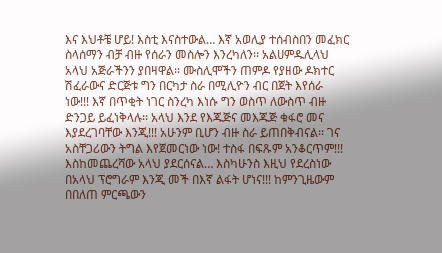እና እህቶቼ ሆይ! እስቲ እናስተውል… እኛ አወሊያ ተሰብስበን መፈክር ስላሰማን ብቻ ብዙ የሰራን መስሎን እንረካለን፡፡ አልሀምዱሊላህ አላህ አጅራችንን ያበዛዋል፡፡ ሙስሊሞችን ጠምዶ የያዘው ዶክተር ሽፈራውና ድርጅቱ ግን በርካታ ስራ በሚሊዮን ብር በጀት እየሰራ ነው!!! እኛ በጥቂት ነገር ስንረካ እነሱ ግን ወስጥ ለውስጥ ብዙ ድንጋይ ይፈነቅላሉ፡፡ አላህ እንደ የእጁጅና መእጁጅ ቁፋሮ መና እያደረገባቸው እንጂ!!! አሁንም ቢሆን ብዙ ስራ ይጠበቅብናል፡፡ ገና አስቸጋሪውን ትግል እየጀመርነው ነው! ተስፋ በፍጹም አንቆርጥም!!! እስከመጨረሻው አላህ ያደርሰናል… እስካሁንስ እዚህ የደረስነው በአላህ ፕሮግራም እንጂ መች በእኛ ልፋት ሆነና!!! ከምንጊዜውም በበለጠ ምርጫውን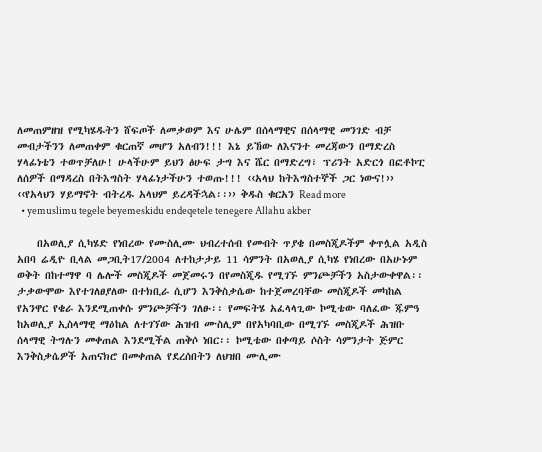ለመጠምዘዝ የሚካሄዱትን ሸፍጦች ለመቃወም እና ሁሌም በሰላማዊና በሰላማዊ መንገድ ብቻ መብታችንን ለመጠቀም ቁርጠኛ መሆን አለብን!!! እኔ ይኸው ለእናንተ መረጃውን በማድረስ ሃላፊነቴን ተወጥቻለሁ! ሁላችሁም ይህን ፅሁፍ ታግ እና ሼር በማድረግ፣ ፕሪንት አድርጎ በፎቶኮፒ ለሰዎች በማዳረስ በትእግስት ሃላፊነታችሁን ተወጡ!!! ‹‹አላህ ከትእግስተኞች ጋር ነውና!›› ‹‹የአላህን ሃይማኖት ብትረዱ አላህም ይረዳችኋል፡፡›› ቅዱስ ቁርአን Read more
  • yemuslimu tegele beyemeskidu endeqetele tenegere Allahu akber

    በአወሊያ ሲካሄድ የነበረው የሙስሊሙ ህብረተሰብ የመብት ጥያቄ በመስጂዶችም ቀጥሏል አዲስ አበባ ሬዲዮ ቢላል መጋቢት17/2004 ለተከታታይ 11 ሳምንት በአወሊያ ሲካሄ የነበረው በአሁኑም ወቅት በከተማዋ ባ ሌሎች መስጂዶች መጀመሩን በየመስጂዱ የሚገኙ ምንጮቻችን አስታውቀዋል፡፡ ታቃውሞው እየተገለፀያለው በተክቢራ ሲሆን እንቅስቃሴው ከተጀመረባቸው መስጂዶች መካከል የአንዋር የቄራ እንደሚጠቀሱ ምንጮቻችን ገለፁ፡፡ የመፍትሄ አፈላላጊው ኮሚቴው ባለፈው ጁምዓ ከአወሊያ ኢስላማዊ ማዕከል ለተገኘው ሕዝብ ሙስሊም በየአካባቢው በሚገኙ መስጂዶች ሕዝቡ ሰላማዊ ትግሉን መቀጠል እንደሚችል ጠቅሶ ነበር፡፡ ኮሚቴው በቀጣይ ሶስት ሳምንታት ጅምር እንቅስቃሴዎች አጠናክሮ በመቀጠል የደረሰበትን ለህዝበ ሙሊሙ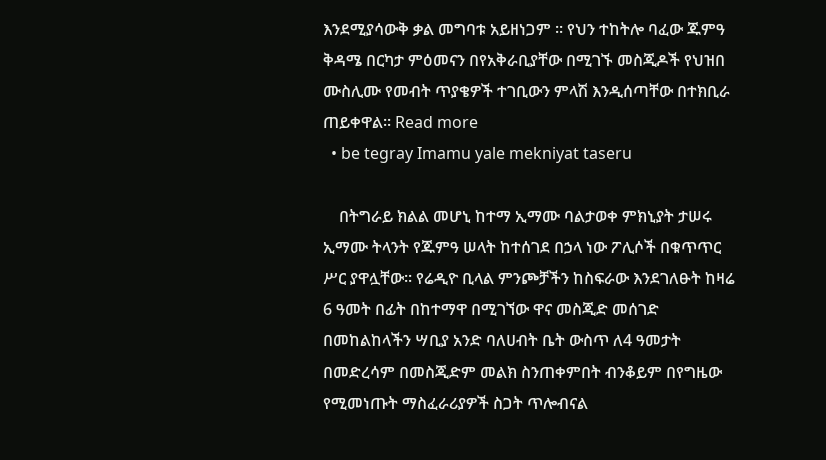እንደሚያሳውቅ ቃል መግባቱ አይዘነጋም ፡፡ የህን ተከትሎ ባፈው ጁምዓ ቅዳሜ በርካታ ምዕመናን በየአቅራቢያቸው በሚገኙ መስጂዶች የህዝበ ሙስሊሙ የመብት ጥያቄዎች ተገቢውን ምላሽ እንዲሰጣቸው በተክቢራ ጠይቀዋል፡፡ Read more
  • be tegray Imamu yale mekniyat taseru

    በትግራይ ክልል መሆኒ ከተማ ኢማሙ ባልታወቀ ምክኒያት ታሠሩ ኢማሙ ትላንት የጁምዓ ሠላት ከተሰገደ በኃላ ነው ፖሊሶች በቁጥጥር ሥር ያዋሏቸው፡፡ የሬዲዮ ቢላል ምንጮቻችን ከስፍራው እንደገለፁት ከዛሬ 6 ዓመት በፊት በከተማዋ በሚገኘው ዋና መስጂድ መሰገድ በመከልከላችን ሣቢያ አንድ ባለሀብት ቤት ውስጥ ለ4 ዓመታት በመድረሳም በመስጂድም መልክ ስንጠቀምበት ብንቆይም በየግዜው የሚመነጡት ማስፈራሪያዎች ስጋት ጥሎብናል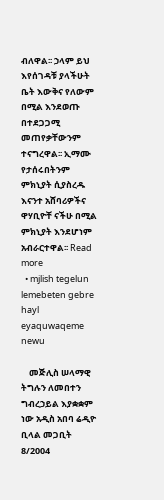ብለዋል፡፡ ኃላም ይህ እየሰገዳቹ ያላችሁት ቤት እውቅና የለውም በሚል እንደወጡ በተደጋጋሚ መጠየቃቸውንም ተናግረዋል፡፡ ኢማሙ የታሰሩበትንም ምክኒያት ሲያስረዱ እናንተ አሸባሪዎችና ዋሃቢዮቸ ናችሁ በሚል ምክኒያት እንደሆነም አብራርተዋል፡፡ Read more
  • mjlish tegelun lemebeten gebre hayl eyaquwaqeme newu

    መጅሊስ ሠላማዊ ትግሉን ለመበተን ግብረኃይል እያቋቋም ነው አዲስ አበባ ሬዲዮ ቢላል መጋቢት 8/2004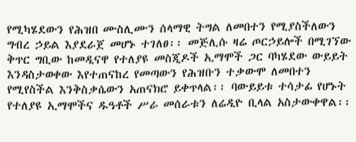የሚካሄደውን የሕዝበ ሙስሊሙን ሰላማዊ ትግል ለመበተን የሚያስችለውን ግብረ ኃይል እያደራጀ መሆኑ ተገለፀ፡፡ መጅሊሱ ዛሬ ጦርኃይሎች በሚገኘው ቅጥር ግቢው ከመዲናዋ የተለያዩ መስጂዶች ኢማሞች ጋር ባካሄደው ውይይት እንዳስታወቀው እየተጠናከረ የመጣውን የሕዝቡን ተቃውሞ ለመበተን የሚየስችል እንቅስቃሴውን አጠናክሮ ይቀጥላል፡፡ ባውይይቱ ተሳታፊ የሆኑት የተለያዩ ኢማሞችና ዱዓቶች ሥራ መሰራቱን ለሬዲዮ ቢላል አስታውቀዋል፡፡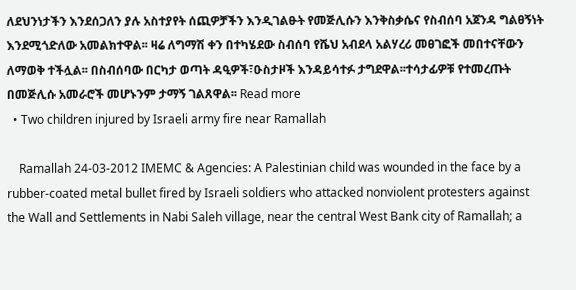ለደህንነታችን እንደሰጋለን ያሉ አስተያየት ሰጪዎቻችን እንዲገልፁት የመጅሊሱን እንቅስቃሴና የስብሰባ አጀንዳ ግልፀኝነት እንደሚጎድለው አመልክተዋል፡፡ ዛሬ ለግማሽ ቀን በተካሄደው ስብሰባ የሼህ አብደላ አልሃረሪ መፀገፎች መበተናቸውን ለማወቅ ተችሏል፡፡ በስብሰባው በርካታ ወጣት ዳዒዎች፣ዑስታዞች እንዳይሳተፉ ታግደዋል፡፡ተሳታፊዎቹ የተመረጡት በመጅሊሱ አመራሮች መሆኑንም ታማኝ ገልጸዋል፡፡ Read more
  • Two children injured by Israeli army fire near Ramallah

    Ramallah 24-03-2012 IMEMC & Agencies: A Palestinian child was wounded in the face by a rubber-coated metal bullet fired by Israeli soldiers who attacked nonviolent protesters against the Wall and Settlements in Nabi Saleh village, near the central West Bank city of Ramallah; a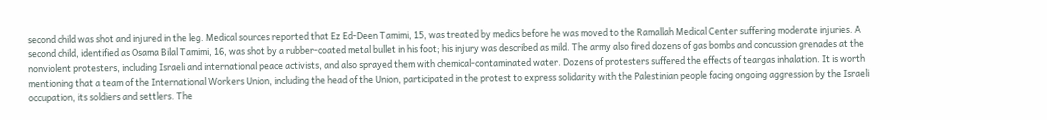second child was shot and injured in the leg. Medical sources reported that Ez Ed-Deen Tamimi, 15, was treated by medics before he was moved to the Ramallah Medical Center suffering moderate injuries. A second child, identified as Osama Bilal Tamimi, 16, was shot by a rubber-coated metal bullet in his foot; his injury was described as mild. The army also fired dozens of gas bombs and concussion grenades at the nonviolent protesters, including Israeli and international peace activists, and also sprayed them with chemical-contaminated water. Dozens of protesters suffered the effects of teargas inhalation. It is worth mentioning that a team of the International Workers Union, including the head of the Union, participated in the protest to express solidarity with the Palestinian people facing ongoing aggression by the Israeli occupation, its soldiers and settlers. The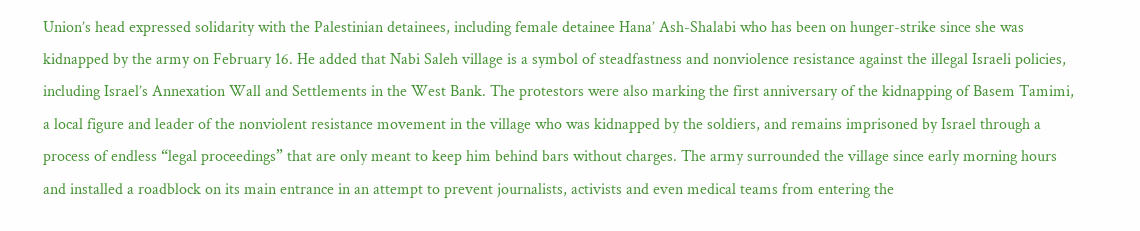Union’s head expressed solidarity with the Palestinian detainees, including female detainee Hana’ Ash-Shalabi who has been on hunger-strike since she was kidnapped by the army on February 16. He added that Nabi Saleh village is a symbol of steadfastness and nonviolence resistance against the illegal Israeli policies, including Israel’s Annexation Wall and Settlements in the West Bank. The protestors were also marking the first anniversary of the kidnapping of Basem Tamimi, a local figure and leader of the nonviolent resistance movement in the village who was kidnapped by the soldiers, and remains imprisoned by Israel through a process of endless “legal proceedings” that are only meant to keep him behind bars without charges. The army surrounded the village since early morning hours and installed a roadblock on its main entrance in an attempt to prevent journalists, activists and even medical teams from entering the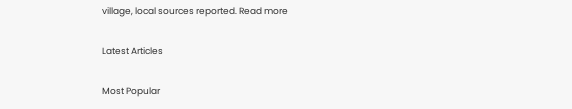village, local sources reported. Read more

Latest Articles

Most Popular